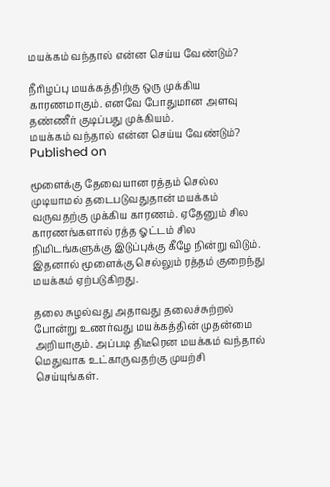மயக்கம் வந்தால் என்ன செய்ய வேண்டும்?

நீரிழப்பு மயக்கத்திற்கு ஒரு முக்கிய காரணமாகும். எனவே போதுமான அளவு தண்ணீர் குடிப்பது முக்கியம்.
மயக்கம் வந்தால் என்ன செய்ய வேண்டும்?
Published on

மூளைக்கு தேவையான ரத்தம் செல்ல முடியாமல் தடைபடுவதுதான் மயக்கம் வருவதற்கு முக்கிய காரணம். ஏதேனும் சில காரணங்களால் ரத்த ஓட்டம் சில நிமிடங்களுக்கு இடுப்புக்கு கீழே நின்று விடும். இதனால் மூளைக்கு செல்லும் ரத்தம் குறைந்து மயக்கம் ஏற்படுகிறது.

தலை சுழல்வது அதாவது தலைச்சுற்றல் போன்று உணர்வது மயக்கத்தின் முதன்மை அறியாகும். அப்படி திடீரென மயக்கம் வந்தால் மெதுவாக உட்காருவதற்கு முயற்சி செய்யுங்கள்.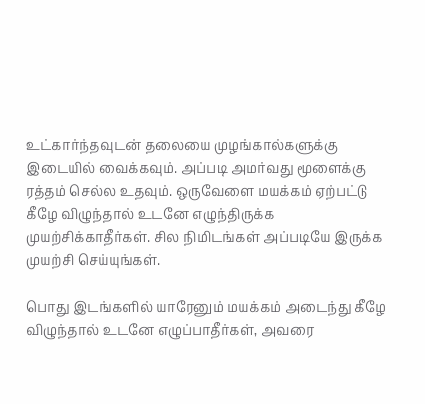உட்கார்ந்தவுடன் தலையை முழங்கால்களுக்கு இடையில் வைக்கவும். அப்படி அமர்வது மூளைக்கு ரத்தம் செல்ல உதவும். ஒருவேளை மயக்கம் ஏற்பட்டு கீழே விழுந்தால் உடனே எழுந்திருக்க முயற்சிக்காதீர்கள். சில நிமிடங்கள் அப்படியே இருக்க முயற்சி செய்யுங்கள்.

பொது இடங்களில் யாரேனும் மயக்கம் அடைந்து கீழே விழுந்தால் உடனே எழுப்பாதீர்கள், அவரை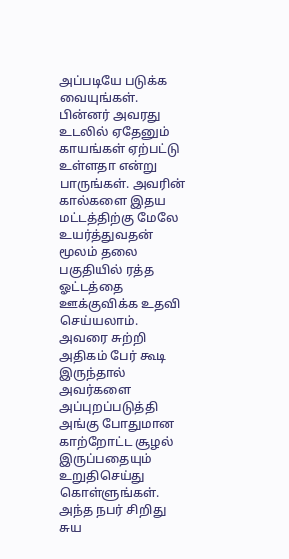அப்படியே படுக்க வையுங்கள். பின்னர் அவரது உடலில் ஏதேனும் காயங்கள் ஏற்பட்டு உள்ளதா என்று பாருங்கள். அவரின் கால்களை இதய மட்டத்திற்கு மேலே உயர்த்துவதன் மூலம் தலை பகுதியில் ரத்த ஓட்டத்தை ஊக்குவிக்க உதவி செய்யலாம். அவரை சுற்றி அதிகம் பேர் கூடி இருந்தால் அவர்களை அப்புறப்படுத்தி அங்கு போதுமான காற்றோட்ட சூழல் இருப்பதையும் உறுதிசெய்து கொள்ளுங்கள். அந்த நபர் சிறிது சுய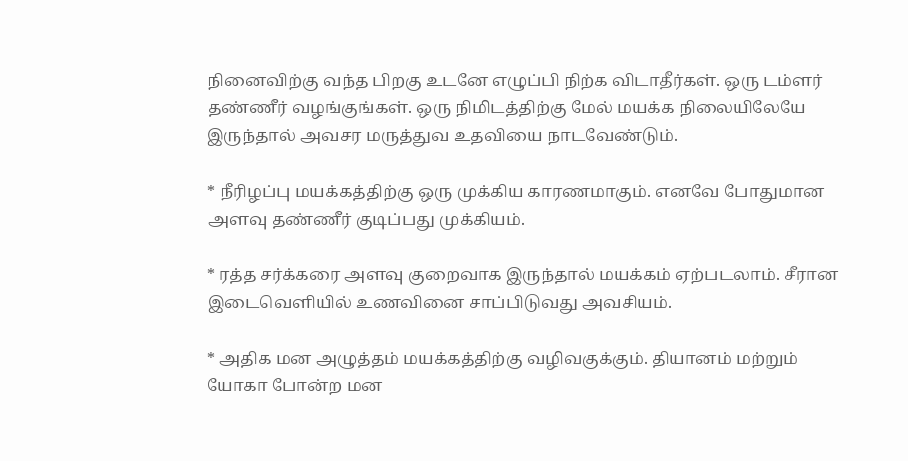நினைவிற்கு வந்த பிறகு உடனே எழுப்பி நிற்க விடாதீர்கள். ஒரு டம்ளர் தண்ணீர் வழங்குங்கள். ஒரு நிமிடத்திற்கு மேல் மயக்க நிலையிலேயே இருந்தால் அவசர மருத்துவ உதவியை நாடவேண்டும்.

* நீரிழப்பு மயக்கத்திற்கு ஒரு முக்கிய காரணமாகும். எனவே போதுமான அளவு தண்ணீர் குடிப்பது முக்கியம்.

* ரத்த சர்க்கரை அளவு குறைவாக இருந்தால் மயக்கம் ஏற்படலாம். சீரான இடைவெளியில் உணவினை சாப்பிடுவது அவசியம்.

* அதிக மன அழுத்தம் மயக்கத்திற்கு வழிவகுக்கும். தியானம் மற்றும் யோகா போன்ற மன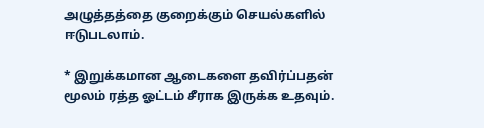அழுத்தத்தை குறைக்கும் செயல்களில் ஈடுபடலாம்.

* இறுக்கமான ஆடைகளை தவிர்ப்பதன் மூலம் ரத்த ஓட்டம் சீராக இருக்க உதவும்.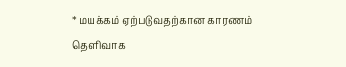* மயக்கம் ஏற்படுவதற்கான காரணம் தெளிவாக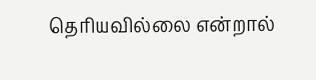தெரியவில்லை என்றால்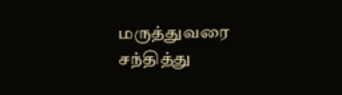மருத்துவரை சந்தித்து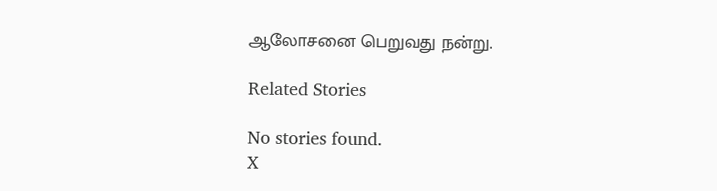ஆலோசனை பெறுவது நன்று.

Related Stories

No stories found.
X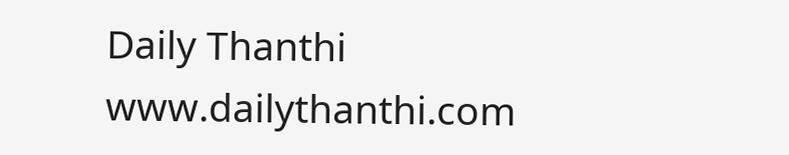Daily Thanthi
www.dailythanthi.com